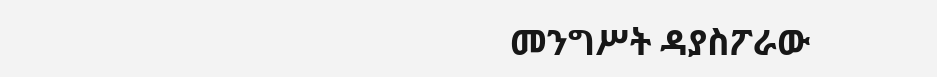መንግሥት ዳያስፖራው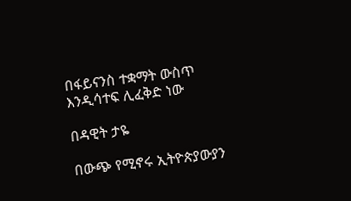በፋይናንስ ተቋማት ውስጥ እንዲሳተፍ ሊፈቅድ ነው

በዳዊት ታዬ

በውጭ የሚኖሩ ኢትዮጵያውያን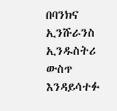በባንክና ኢንሹራንስ ኢንዱስትሪ ውስጥ እንዳይሳተፉ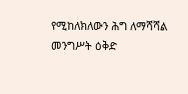የሚከለክለውን ሕግ ለማሻሻል መንግሥት ዕቅድ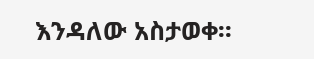እንዳለው አስታወቀ፡፡